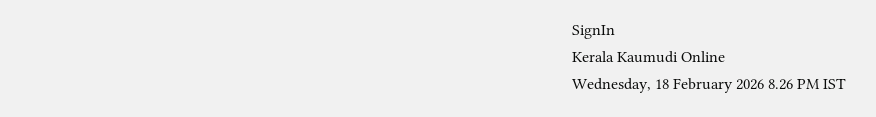SignIn
Kerala Kaumudi Online
Wednesday, 18 February 2026 8.26 PM IST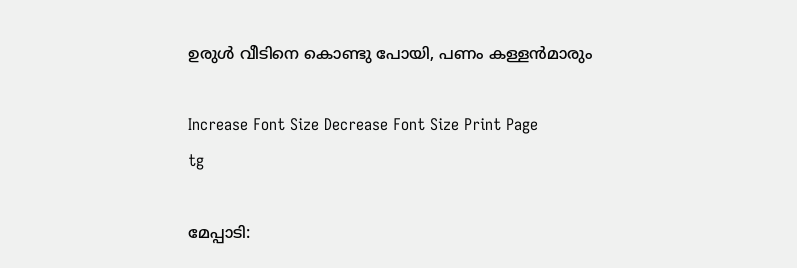ഉരുൾ വീടിനെ കൊണ്ടു പോയി, പണം കള്ളൻമാരും

Increase Font Size Decrease Font Size Print Page
tg

മേപ്പാടി: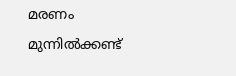മരണം മുന്നിൽക്കണ്ട്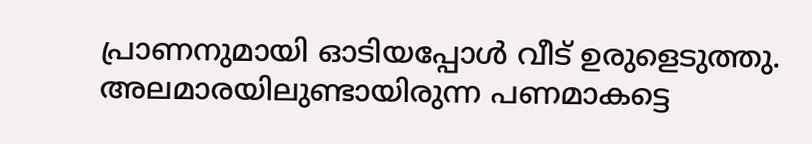പ്രാണനുമായി ഓടിയപ്പോൾ വീട് ഉരുളെടുത്തു. അലമാരയിലുണ്ടായിരുന്ന പണമാകട്ടെ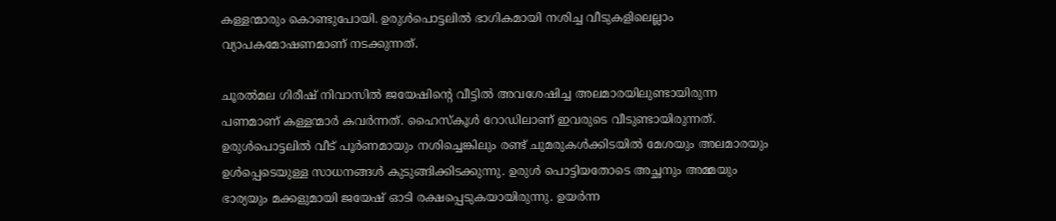കള്ളന്മാരും കൊണ്ടുപോയി. ഉരുൾപൊട്ടലിൽ ഭാഗികമായി നശിച്ച വീടുകളിലെല്ലാം വ്യാപകമോഷണമാണ് നടക്കുന്നത്.

ചൂരൽമല ഗിരീഷ് നിവാസിൽ ജയേഷിന്റെ വീട്ടിൽ അവശേഷിച്ച അലമാരയിലുണ്ടായിരുന്ന പണമാണ് കള്ളന്മാർ കവർന്നത്. ഹൈസ്‌കൂൾ റോഡിലാണ് ഇവരുടെ വീടുണ്ടായിരുന്നത്. ഉരുൾപൊട്ടലിൽ വീട് പൂർണമായും നശിച്ചെങ്കിലും രണ്ട് ചുമരുകൾക്കിടയിൽ മേശയും അലമാരയും ഉൾപ്പെടെയുള്ള സാധനങ്ങൾ കുടുങ്ങിക്കിടക്കുന്നു. ഉരുൾ പൊട്ടിയതോടെ അച്ഛനും അമ്മയും ഭാര്യയും മക്കളുമായി ജയേഷ് ഓടി രക്ഷപ്പെടുകയായിരുന്നു. ഉയർന്ന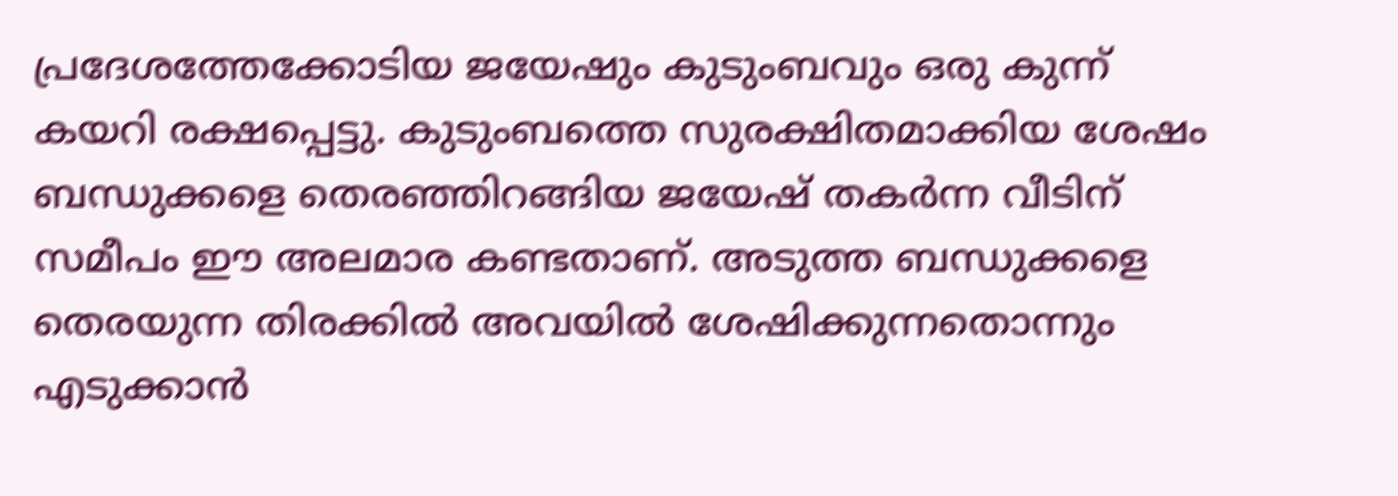പ്രദേശത്തേക്കോടിയ ജയേഷും കുടുംബവും ഒരു കുന്ന് കയറി രക്ഷപ്പെട്ടു. കുടുംബത്തെ സുരക്ഷിതമാക്കിയ ശേഷം ബന്ധുക്കളെ തെരഞ്ഞിറങ്ങിയ ജയേഷ് തകർന്ന വീടിന് സമീപം ഈ അലമാര കണ്ടതാണ്. അടുത്ത ബന്ധുക്കളെ തെരയുന്ന തിരക്കിൽ അവയിൽ ശേഷിക്കുന്നതൊന്നും എടുക്കാൻ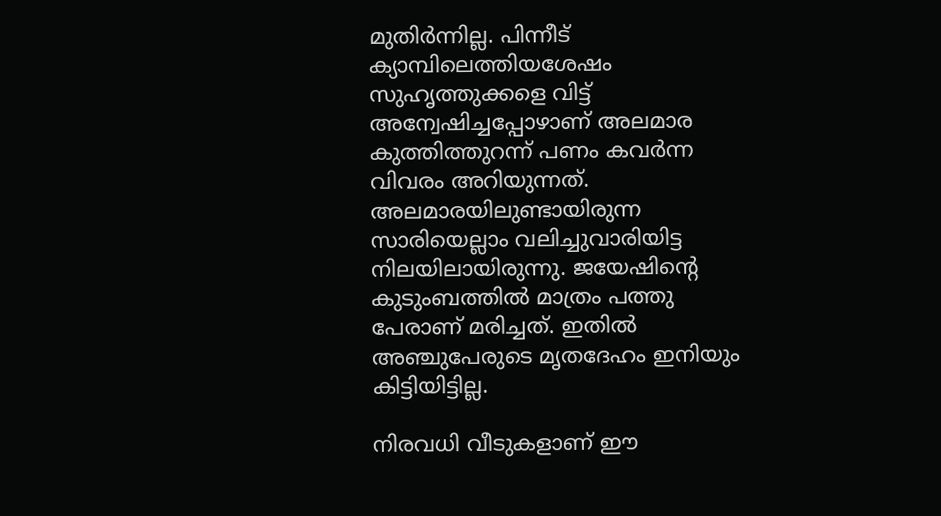മുതിർന്നില്ല. പിന്നീട് ക്യാമ്പിലെത്തിയശേഷം സുഹൃത്തുക്കളെ വിട്ട് അന്വേഷിച്ചപ്പോഴാണ് അലമാര കുത്തിത്തുറന്ന് പണം കവർന്ന വിവരം അറിയുന്നത്. അലമാരയിലുണ്ടായിരുന്ന സാരിയെല്ലാം വലിച്ചുവാരിയിട്ട നിലയിലായിരുന്നു. ജയേഷിന്റെ കുടുംബത്തിൽ മാത്രം പത്തു പേരാണ് മരിച്ചത്. ഇതിൽ അഞ്ചുപേരുടെ മൃതദേഹം ഇനിയും കിട്ടിയിട്ടില്ല.

നിരവധി വീടുകളാണ് ഈ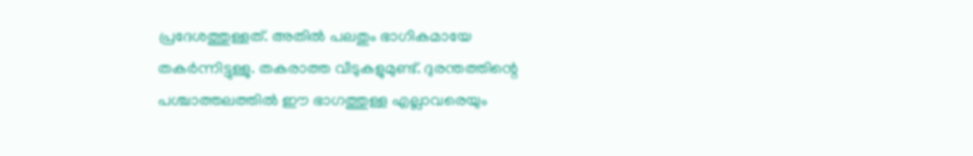പ്രദേശത്തുള്ളത്. അതിൽ പലതും ഭാഗികമായേ തകർന്നിട്ടുള്ളു. തകരാത്ത വീടുകളുമുണ്ട്. ദുരന്തത്തിന്റെ പശ്ചാത്തലത്തിൽ ഈ ഭാഗത്തുള്ള എല്ലാവരെയും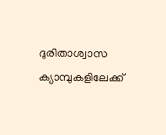ദുരിതാശ്വാസ ക്യാമ്പുകളിലേക്ക്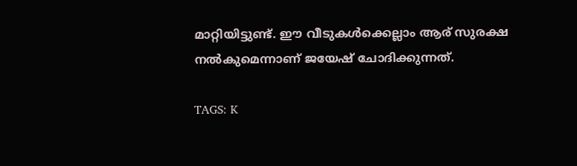മാറ്റിയിട്ടുണ്ട്. ഈ വീടുകൾക്കെല്ലാം ആര് സുരക്ഷ നൽകുമെന്നാണ് ജയേഷ് ചോദിക്കുന്നത്.

TAGS: K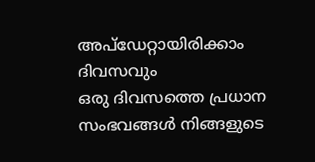അപ്ഡേറ്റായിരിക്കാം ദിവസവും
ഒരു ദിവസത്തെ പ്രധാന സംഭവങ്ങൾ നിങ്ങളുടെ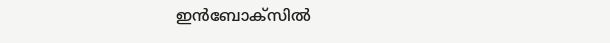ഇൻബോക്സിൽ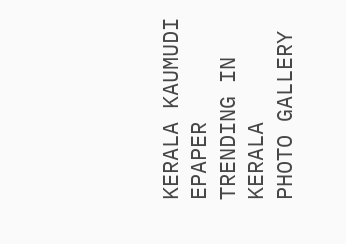KERALA KAUMUDI EPAPER
TRENDING IN KERALA
PHOTO GALLERY